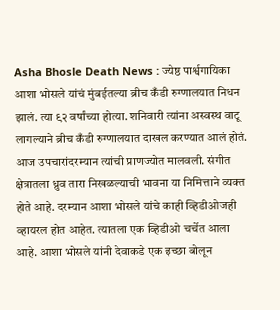Asha Bhosle Death News : ज्येष्ठ पार्श्वगायिका आशा भोसले यांचं मुंबईतल्या ब्रीच कँडी रुग्णालयात निधन झालं. त्या ९२ वर्षांच्या होत्या. शनिवारी त्यांना अस्वस्थ वाटू लागल्याने ब्रीच कँडी रुग्णालयात दाखल करण्यात आलं होतं. आज उपचारांदरम्यान त्यांची प्राणज्योत मालवली. संगीत क्षेत्रातला ध्रुव तारा निखळल्याची भावना या निमित्ताने व्यक्त होते आहे. दरम्यान आशा भोसले यांचे काही व्हिडीओजही व्हायरल होत आहेत. त्यातला एक व्हिडीओ चर्चेत आला आहे. आशा भोसले यांनी देवाकडे एक इच्छा बोलून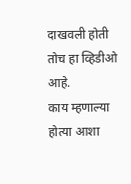दाखवली होती तोच हा व्हिडीओ आहे.
काय म्हणाल्या होत्या आशा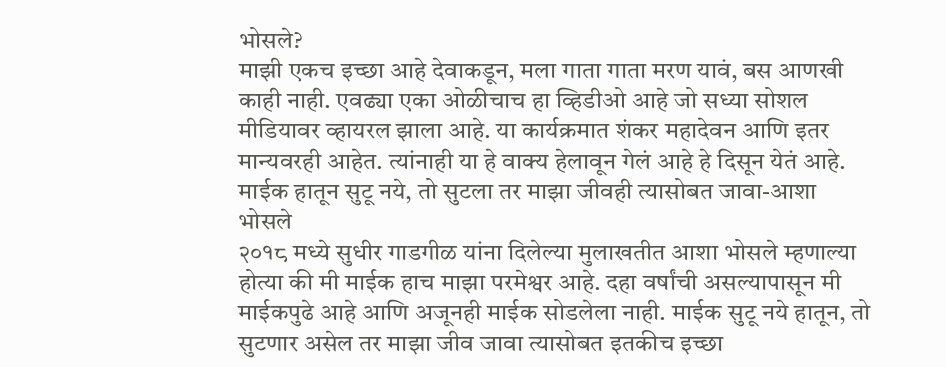भोसले?
माझी एकच इच्छा आहे देवाकडून, मला गाता गाता मरण यावं, बस आणखी काही नाही. एवढ्या एका ओळीचाच हा व्हिडीओ आहे जो सध्या सोशल मीडियावर व्हायरल झाला आहे. या कार्यक्रमात शंकर महादेवन आणि इतर मान्यवरही आहेत. त्यांनाही या हे वाक्य हेलावून गेलं आहे हे दिसून येतं आहे.
माईक हातून सुटू नये, तो सुटला तर माझा जीवही त्यासोबत जावा-आशा भोसले
२०१८ मध्ये सुधीर गाडगीळ यांना दिलेल्या मुलाखतीत आशा भोसले म्हणाल्या होत्या की मी माईक हाच माझा परमेश्वर आहे. दहा वर्षांची असल्यापासून मी माईकपुढे आहे आणि अजूनही माईक सोडलेला नाही. माईक सुटू नये हातून, तो सुटणार असेल तर माझा जीव जावा त्यासोबत इतकीच इच्छा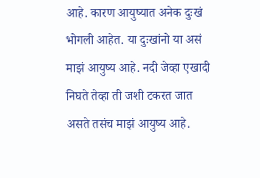आहे. कारण आयुष्यात अनेक दुःखं भोगली आहेत. या दुःखांनो या असं माझं आयुष्य आहे. नदी जेव्हा एखादी निघते तेव्हा ती जशी टकरत जात असते तसंच माझं आयुष्य आहे.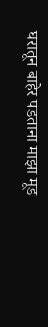घरातून बाहेर पडताना माझा मूड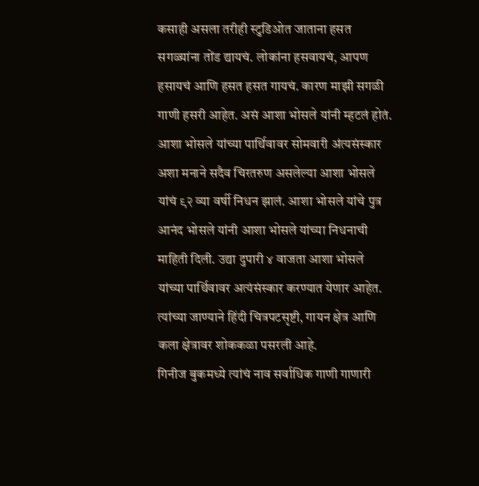कसाही असला तरीही स्टुडिओत जाताना हसत सगळ्यांना तोंड द्यायचं. लोकांना हसवायचं, आपण हसायचं आणि हसत हसत गायचं. कारण माझी सगळी गाणी हसरी आहेत. असं आशा भोसले यांनी म्हटलं होतं.
आशा भोसले यांच्या पार्थिवावर सोमवारी अंत्यसंस्कार
अशा मनाने सदैव चिरतरुण असलेल्या आशा भोसले यांचं ९२ व्या वर्षी निधन झालं. आशा भोसले यांचे पुत्र आनंद भोसले यांनी आशा भोसले यांच्या निधनाची माहिती दिली. उद्या दुपारी ४ वाजता आशा भोसले यांच्या पार्थिवावर अत्यंसंस्कार करण्यात येणार आहेत. त्यांच्या जाण्याने हिंदी चित्रपटसृष्टी, गायन क्षेत्र आणि कला क्षेत्रावर शोककळा पसरली आहे.
गिनीज बुकमध्ये त्यांचं नाव सर्वाधिक गाणी गाणारी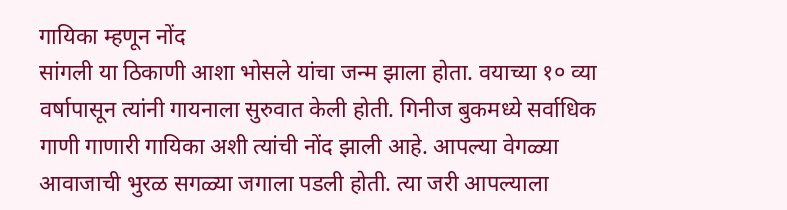गायिका म्हणून नोंद
सांगली या ठिकाणी आशा भोसले यांचा जन्म झाला होता. वयाच्या १० व्या वर्षापासून त्यांनी गायनाला सुरुवात केली होती. गिनीज बुकमध्ये सर्वाधिक गाणी गाणारी गायिका अशी त्यांची नोंद झाली आहे. आपल्या वेगळ्या आवाजाची भुरळ सगळ्या जगाला पडली होती. त्या जरी आपल्याला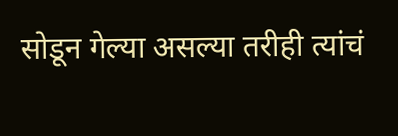सोडून गेल्या असल्या तरीही त्यांचं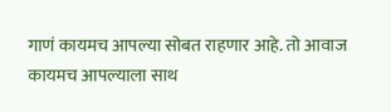गाणं कायमच आपल्या सोबत राहणार आहे. तो आवाज कायमच आपल्याला साथ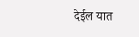देईल यात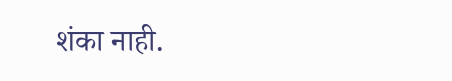शंका नाही.